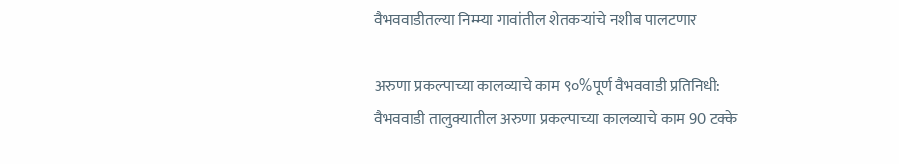वैभववाडीतल्या निम्म्या गावांतील शेतकऱ्यांचे नशीब पालटणार

अरुणा प्रकल्पाच्या कालव्याचे काम ९०%पूर्ण वैभववाडी प्रतिनिधी: वैभववाडी तालुक्यातील अरुणा प्रकल्पाच्या कालव्याचे काम 90 टक्के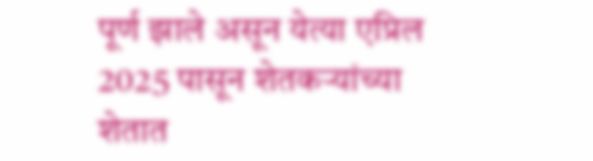पूर्ण झाले असून येत्या एप्रिल 2025 पासून शेतकऱ्यांच्या शेतात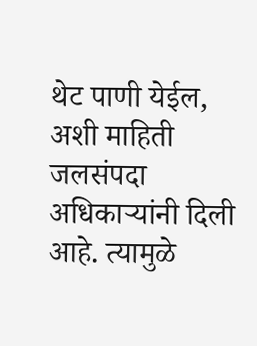थेट पाणी येईल, अशी माहिती जलसंपदा अधिकाऱ्यांनी दिली आहे. त्यामुळे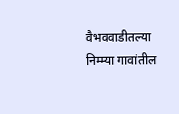वैभववाडीतल्या निम्म्या गावांतील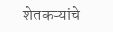शेतकऱ्यांचे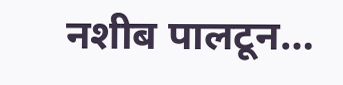नशीब पालटून…